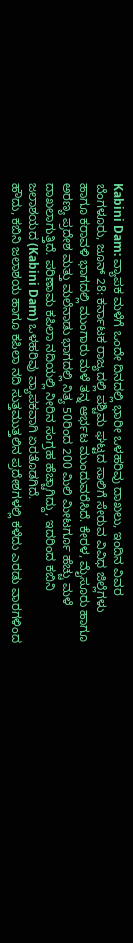Kabini Dam: ವ್ಯಾಪಕ ಮಳೆಗೆ ಒಂದೇ ದಿನದಲ್ಲಿ ಭಾರೀ ಒಳಹರಿವು ದಾಖಲು, ಇಂದಿನ ವಿವರ
ಬೆಂಗಳೂರು, ಜೂನ್ 28: ಕರ್ನಾಟಕ ರಾಜ್ಯದಲ್ಲಿ ಪಶ್ಚಿಮ ಘಟ್ಟದ ಸಾಲಿಗೆ ಸೇರುವ ವಿವಿಧ ಜಿಲ್ಲೆಗಳು ಹಾಗೂ ಕರಾವಳಿ ಭಾಗದಲ್ಲಿ ಮುಂಗಾರು ಮಳೆ ತನ್ನ ಆರ್ಭಟ ಮುಂದುವರೆಸಿದೆ. ಕೇರಳ, ಮೈಸೂರು ಹಾಗೂ ಅರಣ್ಯ ಪ್ರದೇಶ ಮತ್ತು ಮಲೆನಾಡು ಭಾಗದಲ್ಲಿ ನಿತ್ಯ 50ರಿಂದ 200 ಮಿಲಿ ಮೀಟರ್ಗೂ ಹೆಚ್ಚು ಮಳೆ ದಾಖಲಾಗುತ್ತಿದೆ. ಪರಿಣಾಮ ಕಪಿಲಾ ನದಿಯಲ್ಲಿ ನೀರಿನ ಸಂಗ್ರಹ ಹೆಚ್ಚಾಗಿದ್ದು, ಇದರಿಂದ ಕಬಿನಿ ಜಲಾಶಯದ (Kabini Dam) ಒಳಹರಿವು ವ್ಯಾಪಕವಾಗಿ ಏರತೊಡಗಿದೆ.
ಹೌದು, ಕಬಿನಿ ಜಲಾಶಯ ಹಾಗೂ ಕಪಿಲಾ ನದಿ ಸುತ್ತಮುತ್ತಲಿನ ಪ್ರದೇಶಗಳಲ್ಲಿ ಕಳೆದು ಎರಡು ವಾರಗಳಿಂದ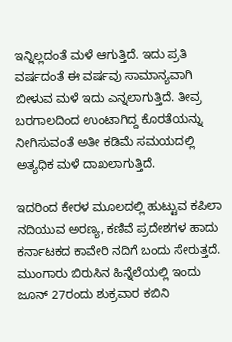ಇನ್ನಿಲ್ಲದಂತೆ ಮಳೆ ಆಗುತ್ತಿದೆ. ಇದು ಪ್ರತಿ ವರ್ಷದಂತೆ ಈ ವರ್ಷವು ಸಾಮಾನ್ಯವಾಗಿ ಬೀಳುವ ಮಳೆ ಇದು ಎನ್ನಲಾಗುತ್ತಿದೆ. ತೀವ್ರ ಬರಗಾಲದಿಂದ ಉಂಟಾಗಿದ್ದ ಕೊರತೆಯನ್ನು ನೀಗಿಸುವಂತೆ ಅತೀ ಕಡಿಮೆ ಸಮಯದಲ್ಲಿ ಅತ್ಯಧಿಕ ಮಳೆ ದಾಖಲಾಗುತ್ತಿದೆ.

ಇದರಿಂದ ಕೇರಳ ಮೂಲದಲ್ಲಿ ಹುಟ್ಟುವ ಕಪಿಲಾ ನದಿಯುವ ಅರಣ್ಯ, ಕಣಿವೆ ಪ್ರದೇಶಗಳ ಹಾದು ಕರ್ನಾಟಕದ ಕಾವೇರಿ ನದಿಗೆ ಬಂದು ಸೇರುತ್ತದೆ. ಮುಂಗಾರು ಬಿರುಸಿನ ಹಿನ್ನೆಲೆಯಲ್ಲಿ ಇಂದು ಜೂನ್ 27ರಂದು ಶುಕ್ರವಾರ ಕಬಿನಿ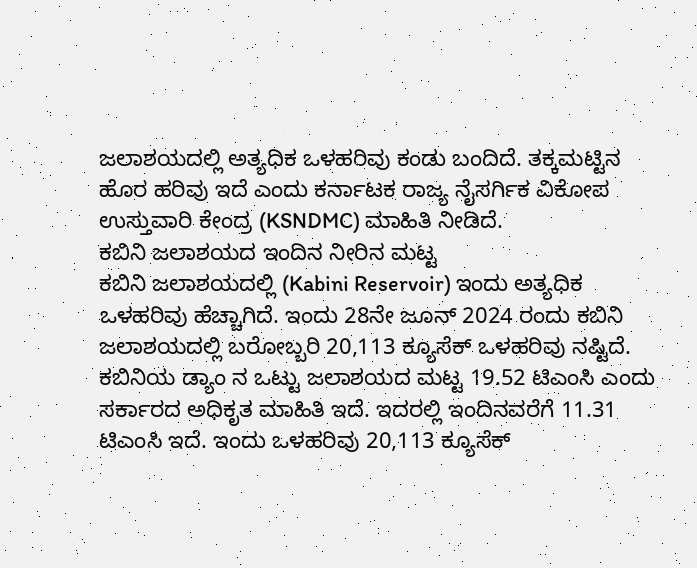ಜಲಾಶಯದಲ್ಲಿ ಅತ್ಯಧಿಕ ಒಳಹರಿವು ಕಂಡು ಬಂದಿದೆ. ತಕ್ಕಮಟ್ಟಿನ ಹೊರ ಹರಿವು ಇದೆ ಎಂದು ಕರ್ನಾಟಕ ರಾಜ್ಯ ನೈಸರ್ಗಿಕ ವಿಕೋಪ ಉಸ್ತುವಾರಿ ಕೇಂದ್ರ (KSNDMC) ಮಾಹಿತಿ ನೀಡಿದೆ.
ಕಬಿನಿ ಜಲಾಶಯದ ಇಂದಿನ ನೀರಿನ ಮಟ್ಟ
ಕಬಿನಿ ಜಲಾಶಯದಲ್ಲಿ (Kabini Reservoir) ಇಂದು ಅತ್ಯಧಿಕ ಒಳಹರಿವು ಹೆಚ್ಚಾಗಿದೆ. ಇಂದು 28ನೇ ಜೂನ್ 2024 ರಂದು ಕಬಿನಿ ಜಲಾಶಯದಲ್ಲಿ ಬರೋಬ್ಬರಿ 20,113 ಕ್ಯೂಸೆಕ್ ಒಳಹರಿವು ನಷ್ಟಿದೆ.
ಕಬಿನಿಯ ಡ್ಯಾಂ ನ ಒಟ್ಟು ಜಲಾಶಯದ ಮಟ್ಟ 19.52 ಟಿಎಂಸಿ ಎಂದು ಸರ್ಕಾರದ ಅಧಿಕೃತ ಮಾಹಿತಿ ಇದೆ. ಇದರಲ್ಲಿ ಇಂದಿನವರೆಗೆ 11.31 ಟಿಎಂಸಿ ಇದೆ. ಇಂದು ಒಳಹರಿವು 20,113 ಕ್ಯೂಸೆಕ್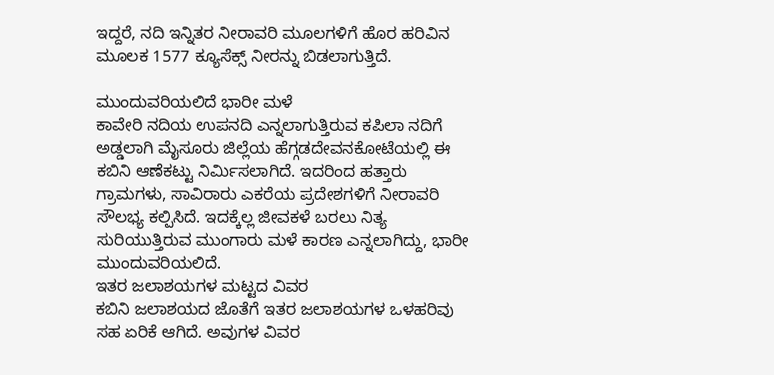ಇದ್ದರೆ, ನದಿ ಇನ್ನಿತರ ನೀರಾವರಿ ಮೂಲಗಳಿಗೆ ಹೊರ ಹರಿವಿನ ಮೂಲಕ 1577 ಕ್ಯೂಸೆಕ್ಸ್ ನೀರನ್ನು ಬಿಡಲಾಗುತ್ತಿದೆ.

ಮುಂದುವರಿಯಲಿದೆ ಭಾರೀ ಮಳೆ
ಕಾವೇರಿ ನದಿಯ ಉಪನದಿ ಎನ್ನಲಾಗುತ್ತಿರುವ ಕಪಿಲಾ ನದಿಗೆ ಅಡ್ಡಲಾಗಿ ಮೈಸೂರು ಜಿಲ್ಲೆಯ ಹೆಗ್ಗಡದೇವನಕೋಟೆಯಲ್ಲಿ ಈ ಕಬಿನಿ ಆಣೆಕಟ್ಟು ನಿರ್ಮಿಸಲಾಗಿದೆ. ಇದರಿಂದ ಹತ್ತಾರು ಗ್ರಾಮಗಳು, ಸಾವಿರಾರು ಎಕರೆಯ ಪ್ರದೇಶಗಳಿಗೆ ನೀರಾವರಿ ಸೌಲಭ್ಯ ಕಲ್ಪಿಸಿದೆ. ಇದಕ್ಕೆಲ್ಲ ಜೀವಕಳೆ ಬರಲು ನಿತ್ಯ ಸುರಿಯುತ್ತಿರುವ ಮುಂಗಾರು ಮಳೆ ಕಾರಣ ಎನ್ನಲಾಗಿದ್ದು, ಭಾರೀ ಮುಂದುವರಿಯಲಿದೆ.
ಇತರ ಜಲಾಶಯಗಳ ಮಟ್ಟದ ವಿವರ
ಕಬಿನಿ ಜಲಾಶಯದ ಜೊತೆಗೆ ಇತರ ಜಲಾಶಯಗಳ ಒಳಹರಿವು ಸಹ ಏರಿಕೆ ಆಗಿದೆ. ಅವುಗಳ ವಿವರ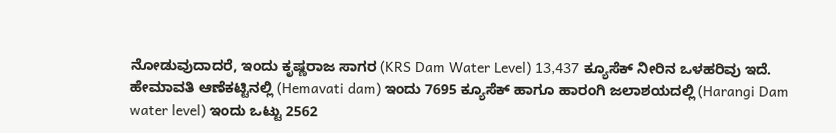ನೋಡುವುದಾದರೆ, ಇಂದು ಕೃಷ್ಣರಾಜ ಸಾಗರ (KRS Dam Water Level) 13,437 ಕ್ಯೂಸೆಕ್ ನೀರಿನ ಒಳಹರಿವು ಇದೆ. ಹೇಮಾವತಿ ಆಣೆಕಟ್ಟಿನಲ್ಲಿ (Hemavati dam) ಇಂದು 7695 ಕ್ಯೂಸೆಕ್ ಹಾಗೂ ಹಾರಂಗಿ ಜಲಾಶಯದಲ್ಲಿ (Harangi Dam water level) ಇಂದು ಒಟ್ಟು 2562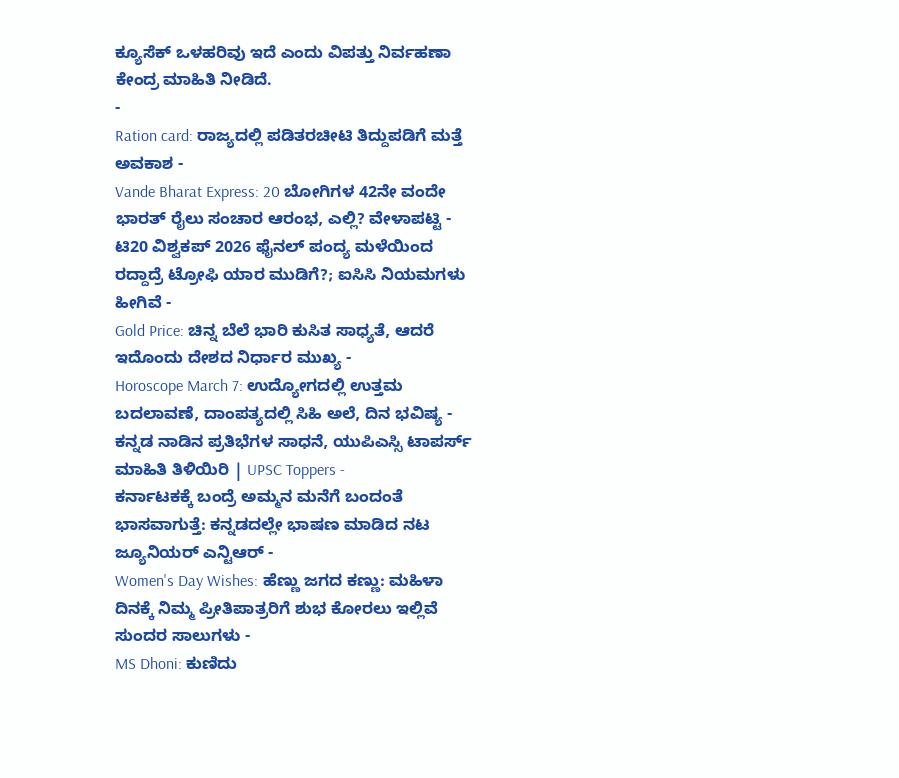ಕ್ಯೂಸೆಕ್ ಒಳಹರಿವು ಇದೆ ಎಂದು ವಿಪತ್ತು ನಿರ್ವಹಣಾ ಕೇಂದ್ರ ಮಾಹಿತಿ ನೀಡಿದೆ.
-
Ration card: ರಾಜ್ಯದಲ್ಲಿ ಪಡಿತರಚೀಟಿ ತಿದ್ದುಪಡಿಗೆ ಮತ್ತೆ ಅವಕಾಶ -
Vande Bharat Express: 20 ಬೋಗಿಗಳ 42ನೇ ವಂದೇ ಭಾರತ್ ರೈಲು ಸಂಚಾರ ಆರಂಭ, ಎಲ್ಲಿ? ವೇಳಾಪಟ್ಟಿ -
ಟಿ20 ವಿಶ್ವಕಪ್ 2026 ಫೈನಲ್ ಪಂದ್ಯ ಮಳೆಯಿಂದ ರದ್ದಾದ್ರೆ ಟ್ರೋಫಿ ಯಾರ ಮುಡಿಗೆ?; ಐಸಿಸಿ ನಿಯಮಗಳು ಹೀಗಿವೆ -
Gold Price: ಚಿನ್ನ ಬೆಲೆ ಭಾರಿ ಕುಸಿತ ಸಾಧ್ಯತೆ, ಆದರೆ ಇದೊಂದು ದೇಶದ ನಿರ್ಧಾರ ಮುಖ್ಯ -
Horoscope March 7: ಉದ್ಯೋಗದಲ್ಲಿ ಉತ್ತಮ ಬದಲಾವಣೆ, ದಾಂಪತ್ಯದಲ್ಲಿ ಸಿಹಿ ಅಲೆ, ದಿನ ಭವಿಷ್ಯ -
ಕನ್ನಡ ನಾಡಿನ ಪ್ರತಿಭೆಗಳ ಸಾಧನೆ, ಯುಪಿಎಸ್ಸಿ ಟಾಪರ್ಸ್ ಮಾಹಿತಿ ತಿಳಿಯಿರಿ | UPSC Toppers -
ಕರ್ನಾಟಕಕ್ಕೆ ಬಂದ್ರೆ ಅಮ್ಮನ ಮನೆಗೆ ಬಂದಂತೆ ಭಾಸವಾಗುತ್ತೆ: ಕನ್ನಡದಲ್ಲೇ ಭಾಷಣ ಮಾಡಿದ ನಟ ಜ್ಯೂನಿಯರ್ ಎನ್ಟಿಆರ್ -
Women's Day Wishes: ಹೆಣ್ಣು ಜಗದ ಕಣ್ಣು: ಮಹಿಳಾ ದಿನಕ್ಕೆ ನಿಮ್ಮ ಪ್ರೀತಿಪಾತ್ರರಿಗೆ ಶುಭ ಕೋರಲು ಇಲ್ಲಿವೆ ಸುಂದರ ಸಾಲುಗಳು -
MS Dhoni: ಕುಣಿದು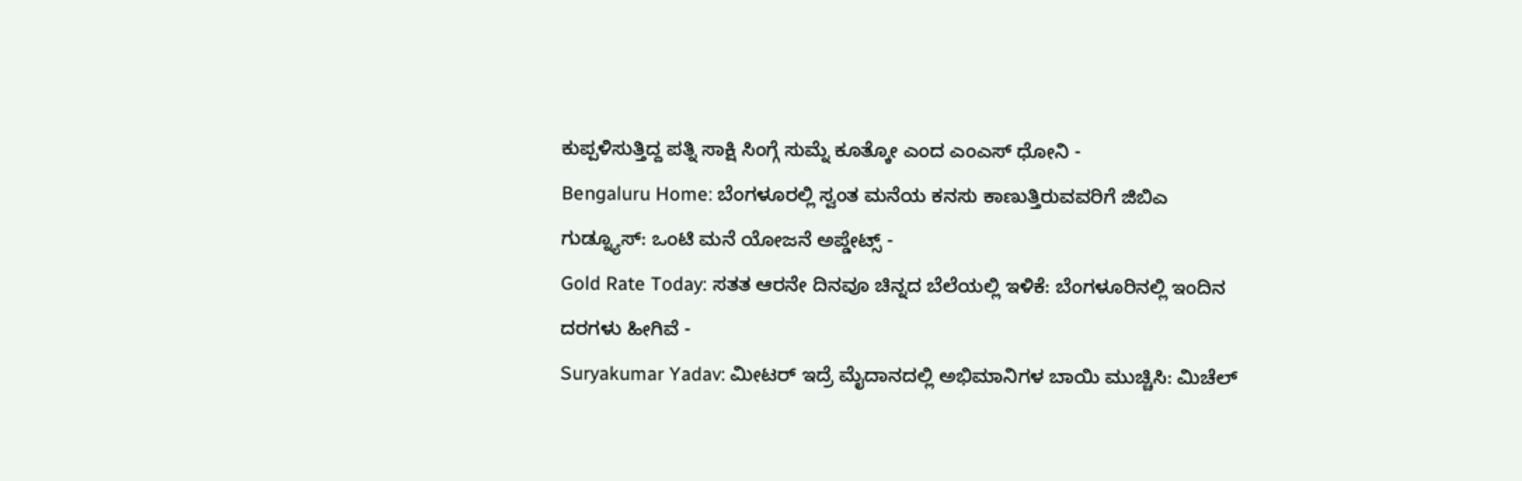ಕುಪ್ಪಳಿಸುತ್ತಿದ್ದ ಪತ್ನಿ ಸಾಕ್ಷಿ ಸಿಂಗ್ಗೆ ಸುಮ್ನೆ ಕೂತ್ಕೋ ಎಂದ ಎಂಎಸ್ ಧೋನಿ -
Bengaluru Home: ಬೆಂಗಳೂರಲ್ಲಿ ಸ್ವಂತ ಮನೆಯ ಕನಸು ಕಾಣುತ್ತಿರುವವರಿಗೆ ಜಿಬಿಎ ಗುಡ್ನ್ಯೂಸ್: ಒಂಟಿ ಮನೆ ಯೋಜನೆ ಅಪ್ಡೇಟ್ಸ್ -
Gold Rate Today: ಸತತ ಆರನೇ ದಿನವೂ ಚಿನ್ನದ ಬೆಲೆಯಲ್ಲಿ ಇಳಿಕೆ: ಬೆಂಗಳೂರಿನಲ್ಲಿ ಇಂದಿನ ದರಗಳು ಹೀಗಿವೆ -
Suryakumar Yadav: ಮೀಟರ್ ಇದ್ರೆ ಮೈದಾನದಲ್ಲಿ ಅಭಿಮಾನಿಗಳ ಬಾಯಿ ಮುಚ್ಚಿಸಿ: ಮಿಚೆಲ್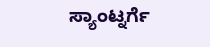ಸ್ಯಾಂಟ್ನರ್ಗೆ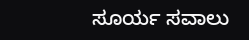ಸೂರ್ಯ ಸವಾಲು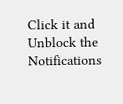Click it and Unblock the Notifications